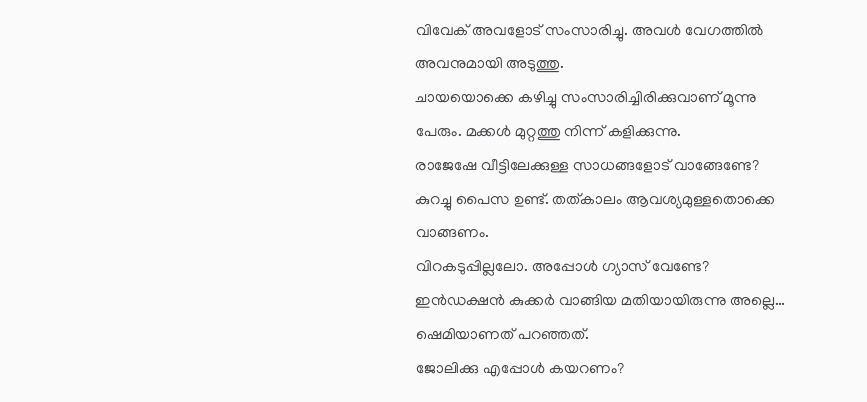വിവേക് അവളോട് സംസാരിച്ചു. അവൾ വേഗത്തിൽ അവനുമായി അടുത്തു.
ചായയൊക്കെ കഴിച്ചു സംസാരിച്ചിരിക്കുവാണ് മൂന്നു പേരും. മക്കൾ മുറ്റത്തു നിന്ന് കളിക്കുന്നു.
രാജേഷേ വീട്ടിലേക്കുള്ള സാധങ്ങളോട് വാങ്ങേണ്ടേ?
കുറച്ചു പൈസ ഉണ്ട്. തത്കാലം ആവശ്യമുള്ളതൊക്കെ വാങ്ങണം.
വിറകടുപ്പില്ലലോ. അപ്പോൾ ഗ്യാസ് വേണ്ടേ?
ഇൻഡക്ഷൻ കുക്കർ വാങ്ങിയ മതിയായിരുന്നു അല്ലെ…
ഷെമിയാണത് പറഞ്ഞത്.
ജോലിക്കു എപ്പോൾ കയറണം?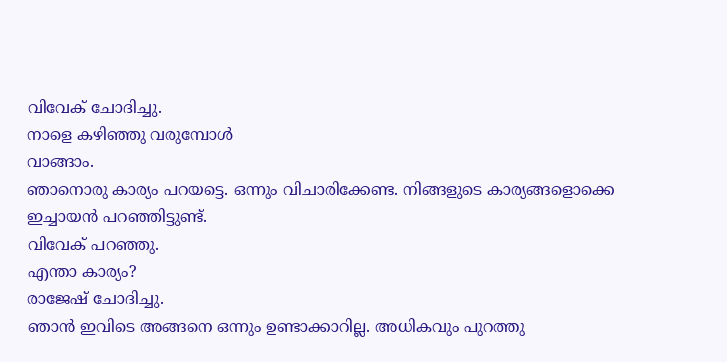വിവേക് ചോദിച്ചു.
നാളെ കഴിഞ്ഞു വരുമ്പോൾ
വാങ്ങാം.
ഞാനൊരു കാര്യം പറയട്ടെ. ഒന്നും വിചാരിക്കേണ്ട. നിങ്ങളുടെ കാര്യങ്ങളൊക്കെ ഇച്ചായൻ പറഞ്ഞിട്ടുണ്ട്.
വിവേക് പറഞ്ഞു.
എന്താ കാര്യം?
രാജേഷ് ചോദിച്ചു.
ഞാൻ ഇവിടെ അങ്ങനെ ഒന്നും ഉണ്ടാക്കാറില്ല. അധികവും പുറത്തു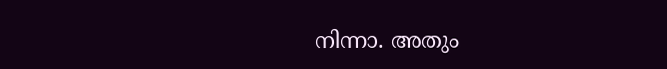നിന്നാ. അതും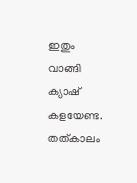ഇതും വാങ്ങി ക്യാഷ് കളയേണ്ട. തത്കാലം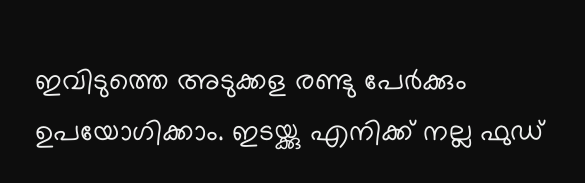ഇവിടുത്തെ അടുക്കള രണ്ടു പേർക്കും ഉപയോഗിക്കാം. ഇടയ്ക്കു എനിക്ക് നല്ല ഫുഡ്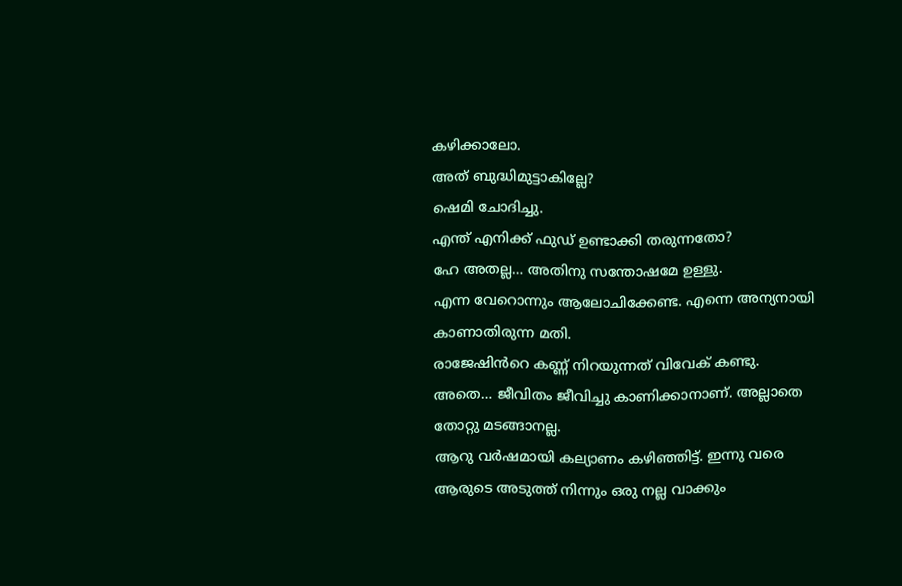കഴിക്കാലോ.
അത് ബുദ്ധിമുട്ടാകില്ലേ?
ഷെമി ചോദിച്ചു.
എന്ത് എനിക്ക് ഫുഡ് ഉണ്ടാക്കി തരുന്നതോ?
ഹേ അതല്ല… അതിനു സന്തോഷമേ ഉള്ളു.
എന്ന വേറൊന്നും ആലോചിക്കേണ്ട. എന്നെ അന്യനായി കാണാതിരുന്ന മതി.
രാജേഷിൻറെ കണ്ണ് നിറയുന്നത് വിവേക് കണ്ടു.
അതെ… ജീവിതം ജീവിച്ചു കാണിക്കാനാണ്. അല്ലാതെ തോറ്റു മടങ്ങാനല്ല.
ആറു വർഷമായി കല്യാണം കഴിഞ്ഞിട്ട്. ഇന്നു വരെ ആരുടെ അടുത്ത് നിന്നും ഒരു നല്ല വാക്കും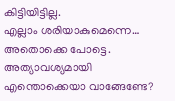കിട്ടിയിട്ടില്ല.
എല്ലാം ശരിയാകുമെന്നെ… അതൊക്കെ പോട്ടെ. അത്യാവശ്യമായി എന്തൊക്കെയാ വാങ്ങേണ്ടേ?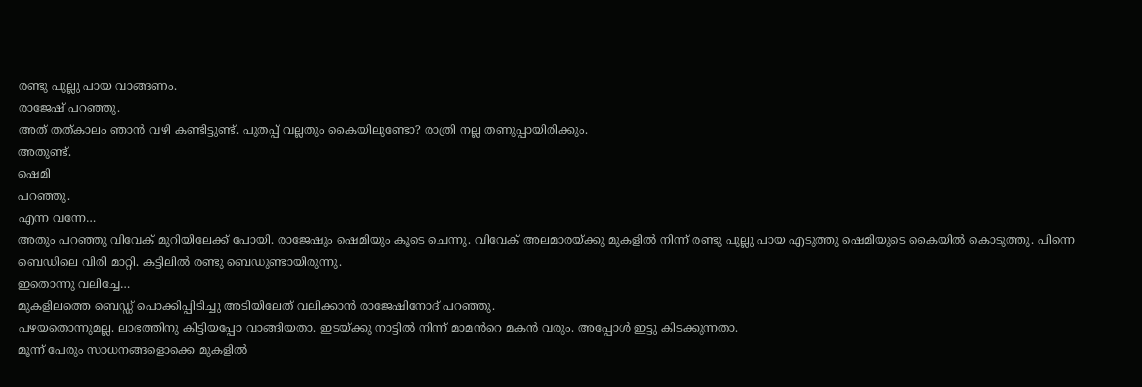രണ്ടു പുല്ലു പായ വാങ്ങണം.
രാജേഷ് പറഞ്ഞു.
അത് തത്കാലം ഞാൻ വഴി കണ്ടിട്ടുണ്ട്. പുതപ്പ് വല്ലതും കൈയിലുണ്ടോ? രാത്രി നല്ല തണുപ്പായിരിക്കും.
അതുണ്ട്.
ഷെമി
പറഞ്ഞു.
എന്ന വന്നേ…
അതും പറഞ്ഞു വിവേക് മുറിയിലേക്ക് പോയി. രാജേഷും ഷെമിയും കൂടെ ചെന്നു. വിവേക് അലമാരയ്ക്കു മുകളിൽ നിന്ന് രണ്ടു പുല്ലു പായ എടുത്തു ഷെമിയുടെ കൈയിൽ കൊടുത്തു. പിന്നെ ബെഡിലെ വിരി മാറ്റി. കട്ടിലിൽ രണ്ടു ബെഡുണ്ടായിരുന്നു.
ഇതൊന്നു വലിച്ചേ…
മുകളിലത്തെ ബെഡ്ഡ് പൊക്കിപ്പിടിച്ചു അടിയിലേത് വലിക്കാൻ രാജേഷിനോദ് പറഞ്ഞു.
പഴയതൊന്നുമല്ല. ലാഭത്തിനു കിട്ടിയപ്പോ വാങ്ങിയതാ. ഇടയ്ക്കു നാട്ടിൽ നിന്ന് മാമൻറെ മകൻ വരും. അപ്പോൾ ഇട്ടു കിടക്കുന്നതാ.
മൂന്ന് പേരും സാധനങ്ങളൊക്കെ മുകളിൽ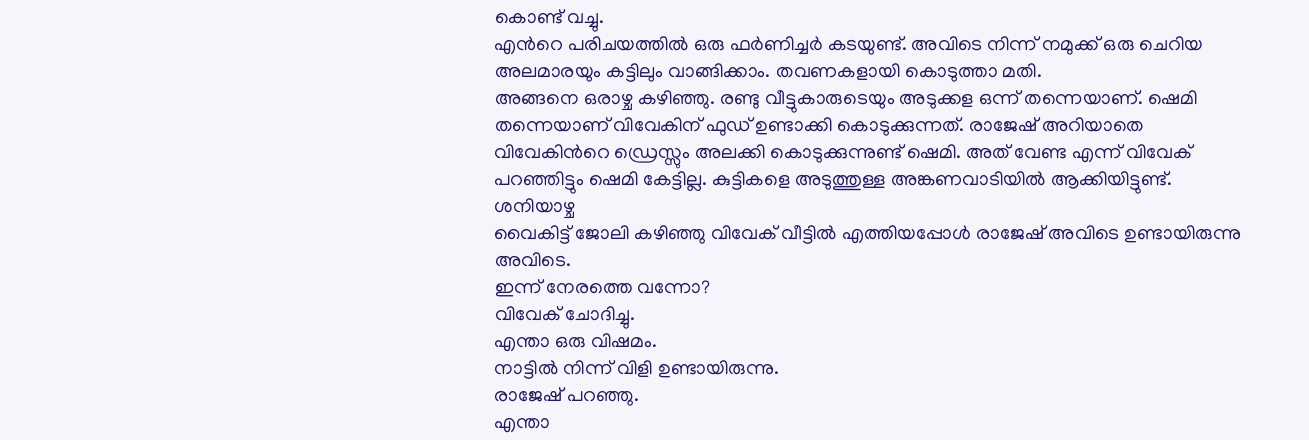കൊണ്ട് വച്ചു.
എൻറെ പരിചയത്തിൽ ഒരു ഫർണിച്ചർ കടയുണ്ട്. അവിടെ നിന്ന് നമുക്ക് ഒരു ചെറിയ അലമാരയും കട്ടിലും വാങ്ങിക്കാം. തവണകളായി കൊടുത്താ മതി.
അങ്ങനെ ഒരാഴ്ച കഴിഞ്ഞു. രണ്ടു വീട്ടുകാരുടെയും അടുക്കള ഒന്ന് തന്നെയാണ്. ഷെമി തന്നെയാണ് വിവേകിന് ഫുഡ് ഉണ്ടാക്കി കൊടുക്കുന്നത്. രാജേഷ് അറിയാതെ വിവേകിൻറെ ഡ്രെസ്സും അലക്കി കൊടുക്കുന്നുണ്ട് ഷെമി. അത് വേണ്ട എന്ന് വിവേക് പറഞ്ഞിട്ടും ഷെമി കേട്ടില്ല. കുട്ടികളെ അടുത്തുള്ള അങ്കണവാടിയിൽ ആക്കിയിട്ടുണ്ട്.
ശനിയാഴ്ച
വൈകിട്ട് ജോലി കഴിഞ്ഞു വിവേക് വീട്ടിൽ എത്തിയപ്പോൾ രാജേഷ് അവിടെ ഉണ്ടായിരുന്നു അവിടെ.
ഇന്ന് നേരത്തെ വന്നോ?
വിവേക് ചോദിച്ചു.
എന്താ ഒരു വിഷമം.
നാട്ടിൽ നിന്ന് വിളി ഉണ്ടായിരുന്നു.
രാജേഷ് പറഞ്ഞു.
എന്താ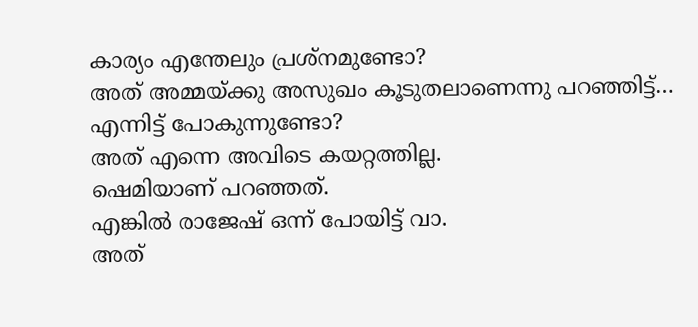കാര്യം എന്തേലും പ്രശ്നമുണ്ടോ?
അത് അമ്മയ്ക്കു അസുഖം കൂടുതലാണെന്നു പറഞ്ഞിട്ട്…
എന്നിട്ട് പോകുന്നുണ്ടോ?
അത് എന്നെ അവിടെ കയറ്റത്തില്ല.
ഷെമിയാണ് പറഞ്ഞത്.
എങ്കിൽ രാജേഷ് ഒന്ന് പോയിട്ട് വാ.
അത്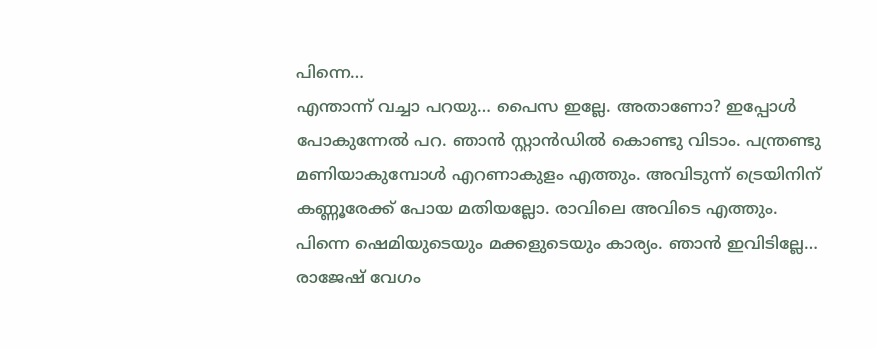പിന്നെ…
എന്താന്ന് വച്ചാ പറയു… പൈസ ഇല്ലേ. അതാണോ? ഇപ്പോൾ പോകുന്നേൽ പറ. ഞാൻ സ്റ്റാൻഡിൽ കൊണ്ടു വിടാം. പന്ത്രണ്ടു മണിയാകുമ്പോൾ എറണാകുളം എത്തും. അവിടുന്ന് ട്രെയിനിന് കണ്ണൂരേക്ക് പോയ മതിയല്ലോ. രാവിലെ അവിടെ എത്തും. പിന്നെ ഷെമിയുടെയും മക്കളുടെയും കാര്യം. ഞാൻ ഇവിടില്ലേ…
രാജേഷ് വേഗം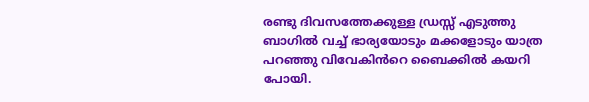രണ്ടു ദിവസത്തേക്കുള്ള ഡ്രസ്സ് എടുത്തു ബാഗിൽ വച്ച് ഭാര്യയോടും മക്കളോടും യാത്ര പറഞ്ഞു വിവേകിൻറെ ബൈക്കിൽ കയറി പോയി.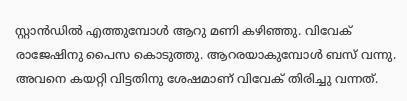സ്റ്റാൻഡിൽ എത്തുമ്പോൾ ആറു മണി കഴിഞ്ഞു. വിവേക് രാജേഷിനു പൈസ കൊടുത്തു. ആറരയാകുമ്പോൾ ബസ് വന്നു. അവനെ കയറ്റി വിട്ടതിനു ശേഷമാണ് വിവേക് തിരിച്ചു വന്നത്.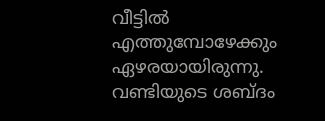വീട്ടിൽ
എത്തുമ്പോഴേക്കും ഏഴരയായിരുന്നു. വണ്ടിയുടെ ശബ്ദം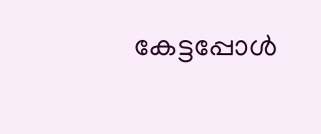കേട്ടപ്പോൾ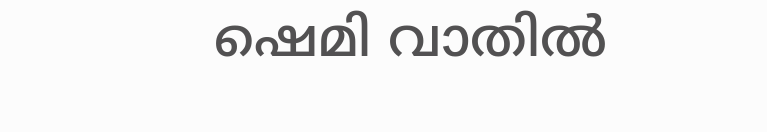ഷെമി വാതിൽ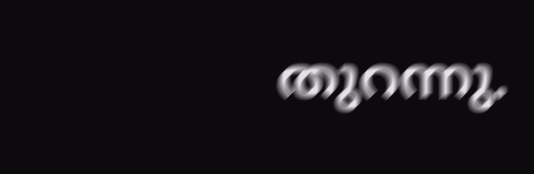തുറന്നു.